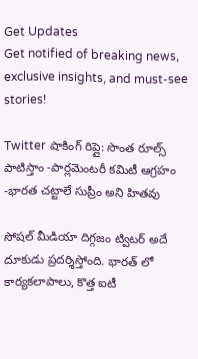Get Updates
Get notified of breaking news, exclusive insights, and must-see stories!

Twitter షాకింగ్ రిప్లై: సొంత రూల్స్ పాటిస్తాం -పార్లమెంటరీ కమిటీ ఆగ్రహం -భారత చట్టాలే సుప్రీం అని హితవు

సోషల్ మీడియా దిగ్గజం ట్విటర్ అదే దూకుడు ప్రదర్శిస్తోంది. భారత్ లో కార్యకలాపాలు, కొత్త ఐటీ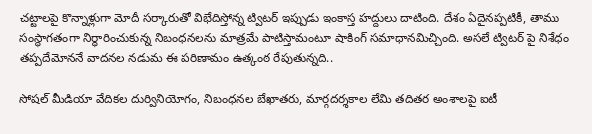చట్టాలపై కొన్నాళ్లుగా మోదీ సర్కారుతో విభేదిస్తోన్న ట్విటర్ ఇప్పుడు ఇంకాస్త హద్దులు దాటింది. దేశం ఏదైనప్పటికీ, తాము సంస్థాగతంగా నిర్ధారించుకున్న నిబంధనలను మాత్రమే పాటిస్తామంటూ షాకింగ్ సమాధానమిచ్చింది. అసలే ట్విటర్ పై నిశేధం తప్పదేమోననే వాదనల నడుమ ఈ పరిణామం ఉత్కంఠ రేపుతున్నది..

సోషల్ మీడియా వేదికల దుర్వినియోగం, నిబంధనల బేఖాతరు, మార్గదర్శకాల లేమి తదితర అంశాలపై ఐటీ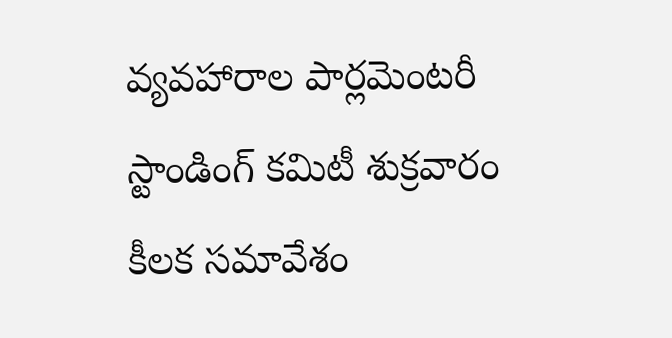వ్యవహారాల పార్లమెంటరీ స్టాండింగ్ కమిటీ శుక్రవారం కీలక సమావేశం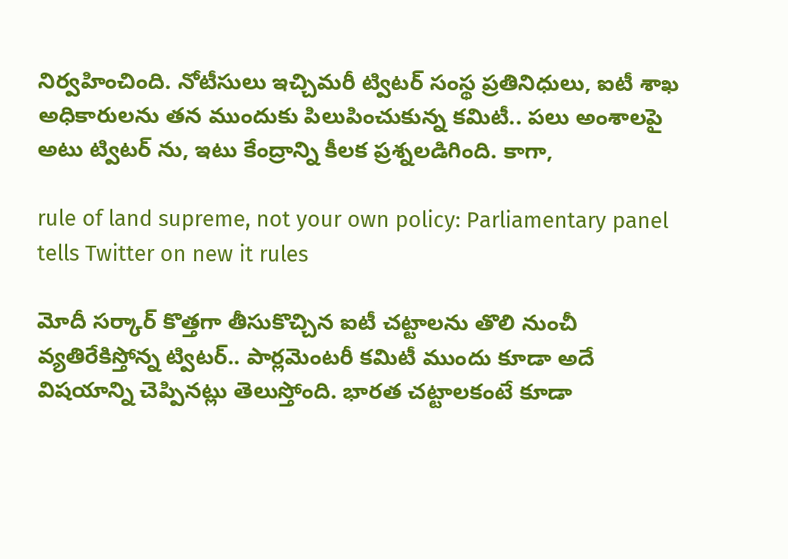నిర్వహించింది. నోటీసులు ఇచ్చిమరీ ట్విటర్ సంస్థ ప్రతినిధులు, ఐటీ శాఖ అధికారులను తన ముందుకు పిలుపించుకున్న కమిటీ.. పలు అంశాలపై అటు ట్విటర్ ను, ఇటు కేంద్రాన్ని కీలక ప్రశ్నలడిగింది. కాగా,

rule of land supreme, not your own policy: Parliamentary panel tells Twitter on new it rules

మోదీ సర్కార్ కొత్తగా తీసుకొచ్చిన ఐటీ చట్టాలను తొలి నుంచీ వ్యతిరేకిస్తోన్న ట్విటర్.. పార్లమెంటరీ కమిటీ ముందు కూడా అదే విషయాన్ని చెప్పినట్లు తెలుస్తోంది. భారత చట్టాలకంటే కూడా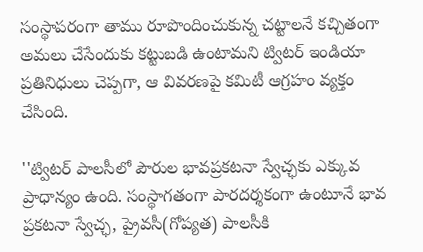సంస్థాపరంగా తాము రూపొందించుకున్న చట్టాలనే కచ్చితంగా అమలు చేసేందుకు కట్టుబడి ఉంటామని ట్విటర్ ఇండియా ప్రతినిధులు చెప్పగా, ఆ వివరణపై కమిటీ ఆగ్రహం వ్యక్తం చేసింది.

''ట్విటర్ పాలసీలో పౌరుల భావప్రకటనా స్వేచ్ఛకు ఎక్కువ ప్రాధాన్యం ఉంది. సంస్థాగతంగా పారదర్శకంగా ఉంటూనే భావ ప్రకటనా స్వేచ్ఛ, ప్రైవసీ(గోప్యత) పాలసీకి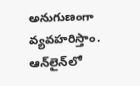అనుగుణంగా వ్యవహరిస్తాం. ఆన్‌లైన్‌లో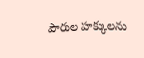పౌరుల హక్కులను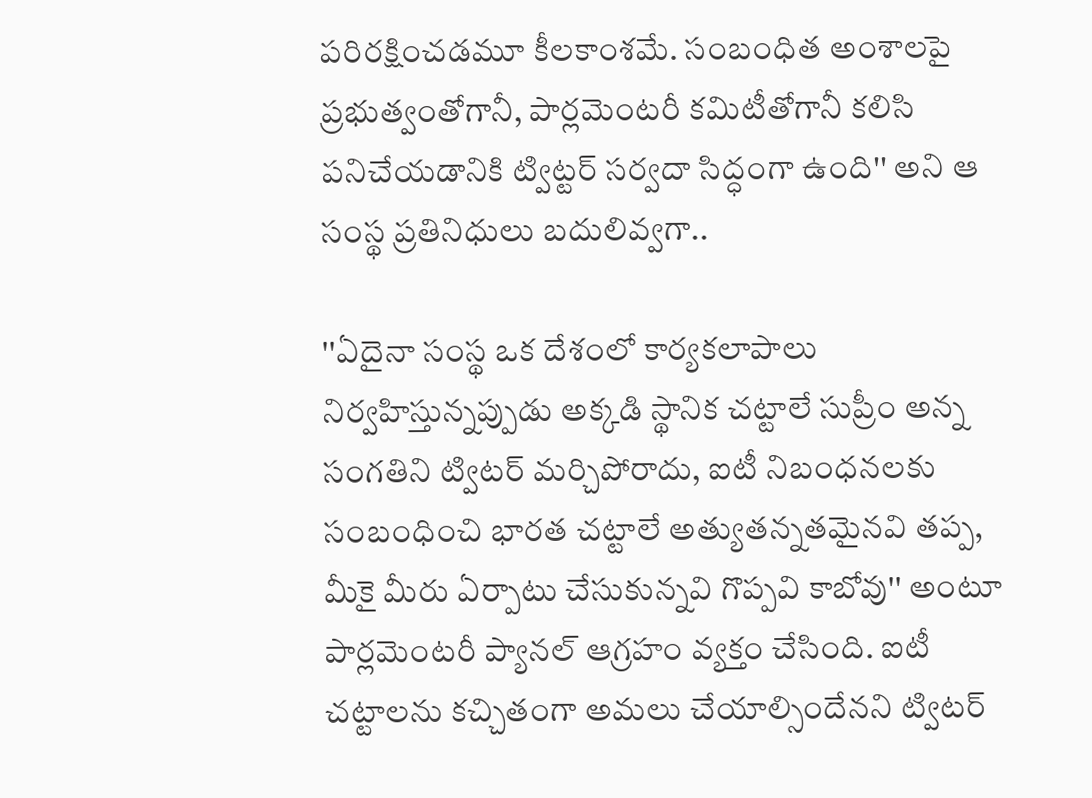పరిరక్షించడమూ కీలకాంశమే. సంబంధిత అంశాలపై ప్రభుత్వంతోగానీ, పార్లమెంటరీ కమిటీతోగానీ కలిసి పనిచేయడానికి ట్విట్టర్ సర్వదా సిద్ధంగా ఉంది'' అని ఆ సంస్థ ప్రతినిధులు బదులివ్వగా..

''ఏదైనా సంస్థ ఒక దేశంలో కార్యకలాపాలు నిర్వహిస్తున్నప్పుడు అక్కడి స్థానిక చట్టాలే సుప్రీం అన్న సంగతిని ట్విటర్ మర్చిపోరాదు, ఐటీ నిబంధనలకు సంబంధించి భారత చట్టాలే అత్యుతన్నతమైనవి తప్ప, మీకై మీరు ఏర్పాటు చేసుకున్నవి గొప్పవి కాబోవు'' అంటూ పార్లమెంటరీ ప్యానల్ ఆగ్రహం వ్యక్తం చేసింది. ఐటీ చట్టాలను కచ్చితంగా అమ‌లు చేయాల్సిందేన‌ని ట్విటర్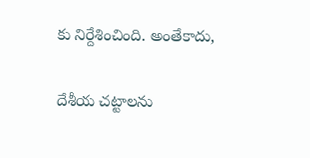కు నిర్దేశించింది. అంతేకాదు,

దేశీయ‌ చట్టాలను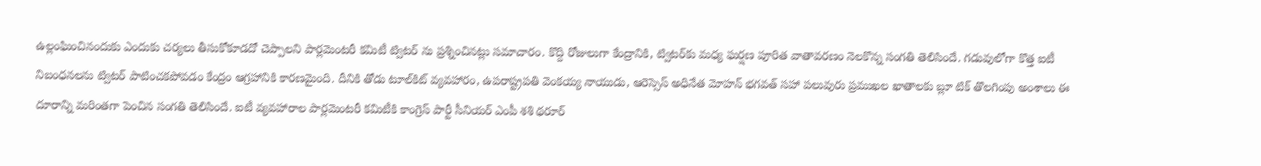ఉల్లంఘించినందుకు ఎందుకు చర్యలు తీసుకోకూడదో చెప్పాలని పార్లమెంటరీ కమిటీ ట్విటర్ ను ప్రశ్నించినట్లు సమాచారం. కొద్ది రోజులుగా కేంద్రానికి, ట్విటర్‌కు మధ్య ఘర్షణ పూరిత వాతావరణం నెలకొన్న సంగ‌తి తెలిసిందే. గ‌డువులోగా కొత్త ఐటీ నిబంధనలను ట్విటర్‌ పాటించకపోవడం కేంద్రం ఆగ్రహానికి కారణమైంది. దీనికి తోడు టూల్‌కిట్‌ వ్యవహారం, ఉప‌రాష్ట్ర‌ప‌తి వెంక‌య్య నాయుడు, ఆరెస్సెస్ అధినేత మోహ‌న్ భ‌గ‌వ‌త్ స‌హా పలువురు ప్రముఖల ఖాతాలకు బ్లూ టిక్‌ తొలగింపు అంశాలు ఈ దూరాన్ని మరింతగా పెంచిన సంగతి తెలిసిందే. ఐటీ వ్యవహారాల పార్లమెంటరీ కమిటీకి కాంగ్రెస్ పార్టీ సీనియ‌ర్ ఎంపీ శ‌శి థ‌రూర్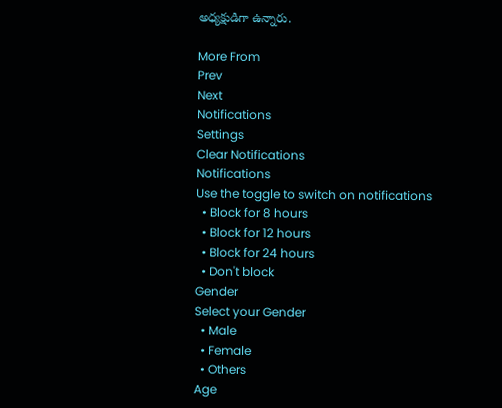అధ్య‌క్ష‌ుడిగా ఉన్నారు.

More From
Prev
Next
Notifications
Settings
Clear Notifications
Notifications
Use the toggle to switch on notifications
  • Block for 8 hours
  • Block for 12 hours
  • Block for 24 hours
  • Don't block
Gender
Select your Gender
  • Male
  • Female
  • Others
Age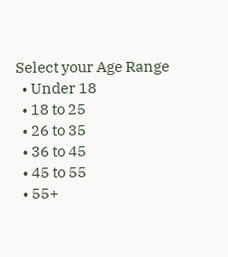Select your Age Range
  • Under 18
  • 18 to 25
  • 26 to 35
  • 36 to 45
  • 45 to 55
  • 55+